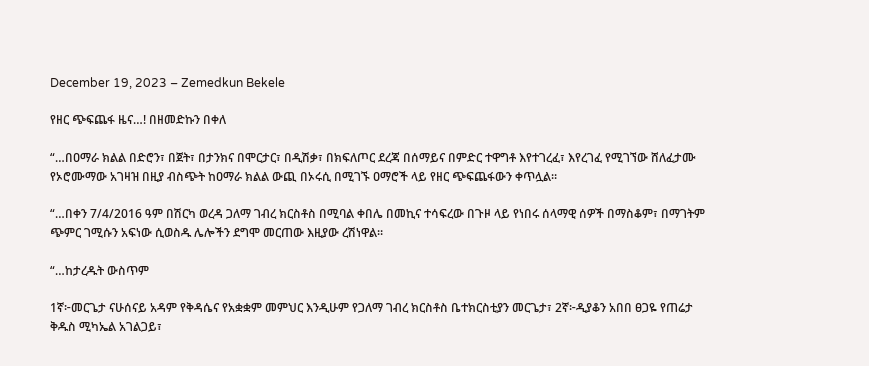December 19, 2023 – Zemedkun Bekele

የዘር ጭፍጨፋ ዜና…! በዘመድኩን በቀለ

“…በዐማራ ክልል በድሮን፣ በጀት፣ በታንክና በሞርታር፣ በዲሽቃ፣ በክፍለጦር ደረጃ በሰማይና በምድር ተዋግቶ እየተገረፈ፣ እየረገፈ የሚገኘው ሸለፈታሙ የኦሮሙማው አገዛዝ በዚያ ብስጭት ከዐማራ ክልል ውጪ በኦሩሲ በሚገኙ ዐማሮች ላይ የዘር ጭፍጨፋውን ቀጥሏል።

“…በቀን 7/4/2016 ዓም በሽርካ ወረዳ ጋለማ ገብረ ክርስቶስ በሚባል ቀበሌ በመኪና ተሳፍረው በጉዞ ላይ የነበሩ ሰላማዊ ሰዎች በማስቆም፣ በማገትም ጭምር ገሚሱን አፍነው ሲወስዱ ሌሎችን ደግሞ መርጠው እዚያው ረሽነዋል።

“…ከታረዱት ውስጥም

1ኛ፦መርጌታ ናሁሰናይ አዳም የቅዳሴና የአቋቋም መምህር እንዲሁም የጋለማ ገብረ ክርስቶስ ቤተክርስቲያን መርጌታ፣ 2ኛ፦ዲያቆን አበበ ፀጋዬ የጠሬታ ቅዱስ ሚካኤል አገልጋይ፣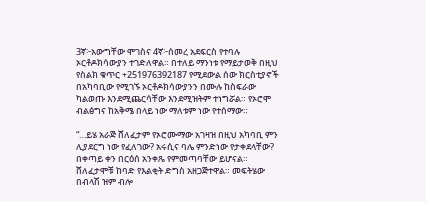3ኛ፦አውግቸው ሞገስና 4ኛ፦ሰመረ አደፍርስ የተባሉ ኦርቶዶክሳውያን ተገድለዋል። በተለይ ማንነቱ የማይታወቅ በዚህ የስልክ ቁጥር +251976392187 የሚደውል ሰው ክርስቲያኖች በአካባቢው የሚገኙ ኦርቶዶክሳውያንን በሙሉ ከስፍራው ካልወጡ እንደሚጨርሳቸው እንደሚዝትም ተነግሯል። የኦሮሞ ብልፅግና ከአቅሜ በላይ ነው ማለቱም ነው የተሰማው።

“…ይሄ አራጅ ሸለፈታም የኦሮሙማው አገዛዝ በዚህ አካባቢ ምን ሊያደርግ ነው የፈለገው? አሩሲና ባሌ ምንድነው የታቀደላቸው? በቀጣይ ቀን በርዕሰ አንቀጼ የምመጣባቸው ይሆናል። ሸለፈታሞቹ ከባድ የእልቂት ድግስ አዘጋጅተዋል። መፍትሄው በብላሽ ዝም ብሎ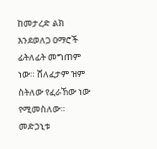ከመታረድ ልክ እንደወለጋ ዐማሮች ፊትለፊት መግጠም ነው። ሸለፈታም ዝም ስትለው የፈራኸው ነው የሚመስለው። መድኃኒቱ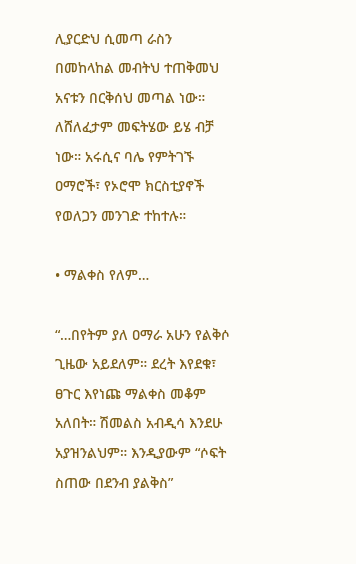ሊያርድህ ሲመጣ ራስን በመከላከል መብትህ ተጠቅመህ አናቱን በርቅሰህ መጣል ነው። ለሸለፈታም መፍትሄው ይሄ ብቻ ነው። አሩሲና ባሌ የምትገኙ ዐማሮች፣ የኦሮሞ ክርስቲያኖች የወለጋን መንገድ ተከተሉ።

• ማልቀስ የለም…

“…በየትም ያለ ዐማራ አሁን የልቅሶ ጊዜው አይደለም። ደረት እየደቁ፣ ፀጉር እየነጩ ማልቀስ መቆም አለበት። ሽመልስ አብዲሳ እንደሁ አያዝንልህም። እንዲያውም “ሶፍት ስጠው በደንብ ያልቅስ”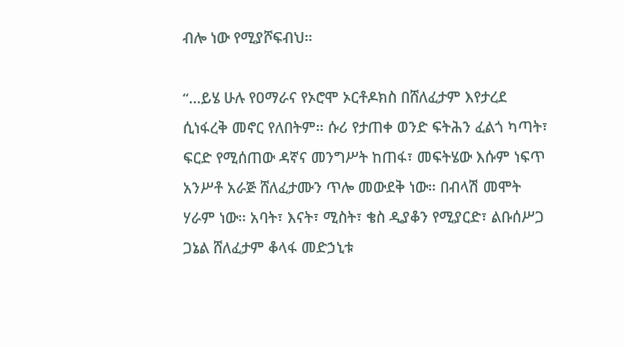ብሎ ነው የሚያሾፍብህ።

“…ይሄ ሁሉ የዐማራና የኦሮሞ ኦርቶዶክስ በሸለፈታም እየታረደ ሲነፋረቅ መኖር የለበትም። ሱሪ የታጠቀ ወንድ ፍትሕን ፈልጎ ካጣት፣ ፍርድ የሚሰጠው ዳኛና መንግሥት ከጠፋ፣ መፍትሄው እሱም ነፍጥ አንሥቶ አራጅ ሸለፈታሙን ጥሎ መውደቅ ነው። በብላሽ መሞት ሃራም ነው። አባት፣ እናት፣ ሚስት፣ ቄስ ዲያቆን የሚያርድ፣ ልቡሰሥጋ ጋኔል ሸለፈታም ቆላፋ መድኃኒቱ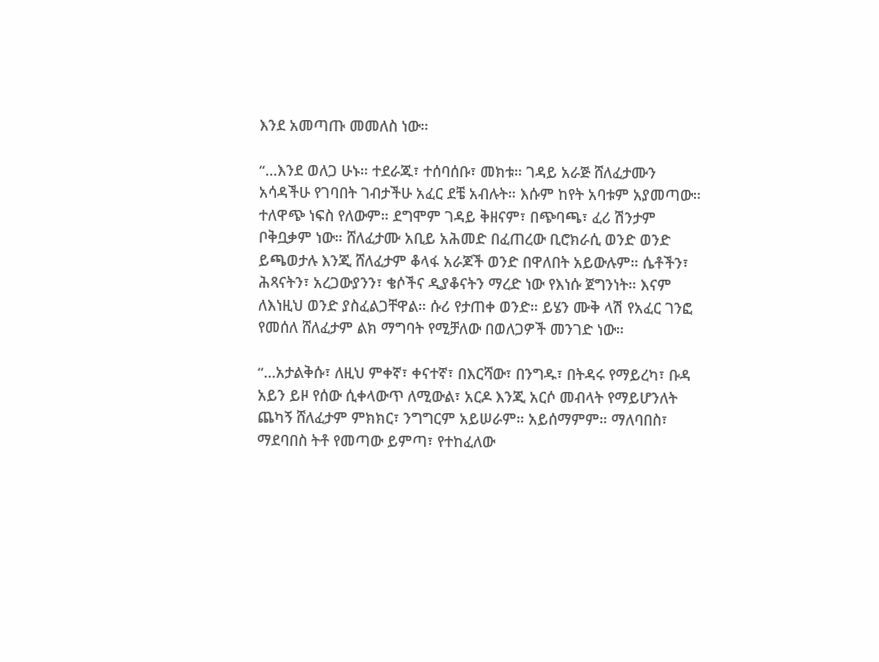እንደ አመጣጡ መመለስ ነው።

“…እንደ ወለጋ ሁኑ። ተደራጁ፣ ተሰባሰቡ፣ መክቱ። ገዳይ አራጅ ሸለፈታሙን አሳዳችሁ የገባበት ገብታችሁ አፈር ደቼ አብሉት። እሱም ከየት አባቱም አያመጣው። ተለዋጭ ነፍስ የለውም። ደግሞም ገዳይ ቅዘናም፣ በጭባጫ፣ ፈሪ ሽንታም ቦቅቧቃም ነው። ሸለፈታሙ አቢይ አሕመድ በፈጠረው ቢሮክራሲ ወንድ ወንድ ይጫወታሉ እንጂ ሸለፈታም ቆላፋ አራጆች ወንድ በዋለበት አይውሉም። ሴቶችን፣ ሕጻናትን፣ አረጋውያንን፣ ቄሶችና ዲያቆናትን ማረድ ነው የእነሱ ጀግንነት። እናም ለእነዚህ ወንድ ያስፈልጋቸዋል። ሱሪ የታጠቀ ወንድ። ይሄን ሙቅ ላሽ የአፈር ገንፎ የመሰለ ሸለፈታም ልክ ማግባት የሚቻለው በወለጋዎች መንገድ ነው።

“…አታልቅሱ፣ ለዚህ ምቀኛ፣ ቀናተኛ፣ በእርሻው፣ በንግዱ፣ በትዳሩ የማይረካ፣ ቡዳ አይን ይዞ የሰው ሲቀላውጥ ለሚውል፣ አርዶ እንጂ አርሶ መብላት የማይሆንለት ጨካኝ ሸለፈታም ምክክር፣ ንግግርም አይሠራም። አይሰማምም። ማለባበስ፣ ማደባበስ ትቶ የመጣው ይምጣ፣ የተከፈለው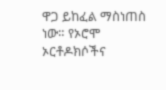ዋጋ ይከፈል ማስነጠስ ነው። የኦሮሞ ኦርቶዶክሶችና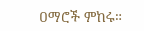ዐማሮች ምከሩ።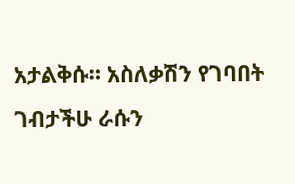አታልቅሱ። አስለቃሽን የገባበት ገብታችሁ ራሱን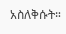አስለቅሱት።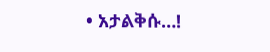• አታልቅሱ…!